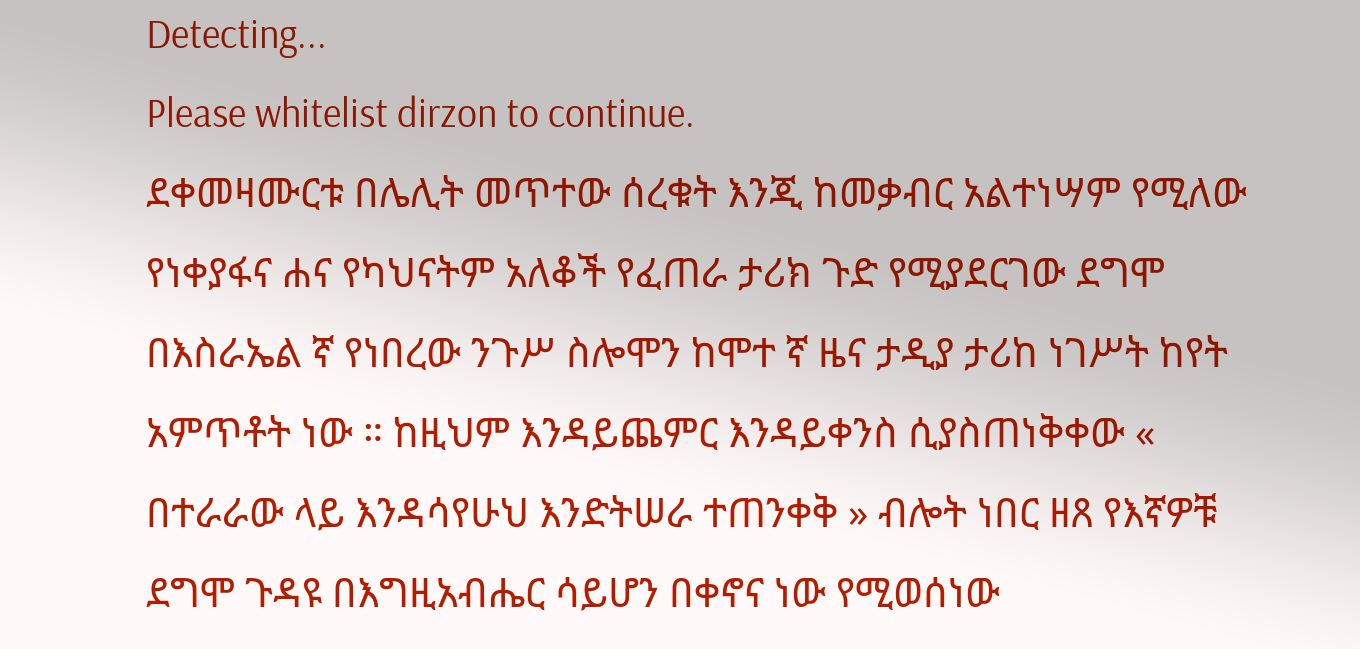Detecting...
Please whitelist dirzon to continue.
ደቀመዛሙርቱ በሌሊት መጥተው ሰረቁት እንጂ ከመቃብር አልተነሣም የሚለው የነቀያፋና ሐና የካህናትም አለቆች የፈጠራ ታሪክ ጉድ የሚያደርገው ደግሞ በእስራኤል ኛ የነበረው ንጉሥ ስሎሞን ከሞተ ኛ ዜና ታዲያ ታሪከ ነገሥት ከየት አምጥቶት ነው ። ከዚህም እንዳይጨምር እንዳይቀንስ ሲያስጠነቅቀው « በተራራው ላይ እንዳሳየሁህ እንድትሠራ ተጠንቀቅ » ብሎት ነበር ዘጸ የእኛዎቹ ደግሞ ጉዳዩ በእግዚአብሔር ሳይሆን በቀኖና ነው የሚወሰነው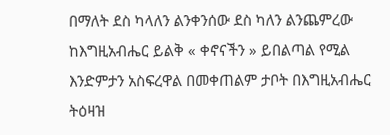በማለት ደስ ካላለን ልንቀንሰው ደስ ካለን ልንጨምረው ከእግዚአብሔር ይልቅ « ቀኖናችን » ይበልጣል የሚል እንድምታን አስፍረዋል በመቀጠልም ታቦት በእግዚአብሔር ትዕዛዝ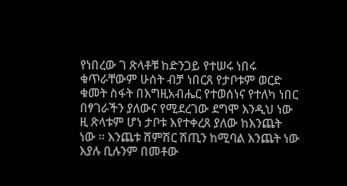የነበረው ገ ጽላቶቹ ከድንጋይ የተሠሩ ነበሩ ቁጥራቸውም ሁሰት ብቻ ነበርጸ የታቦቱም ወርድ ቁመት ስፋት በእግዚአብሔር የተወሰነና የተለካ ነበር በፃገራችን ያለውና የሚደረገው ደግሞ እንዲህ ነው ዚ ጽላቱም ሆነ ታቦቱ እየተቀረጸ ያለው ከእንጨት ነው ። እንጨቱ ሸምሽር ሽጢን ከሚባል እንጨት ነው እያሉ ቢሉንም በመቶው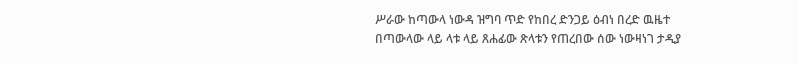ሥራው ከጣውላ ነውዳ ዝግባ ጥድ የከበረ ድንጋይ ዕብነ በረድ ዉዜተ በጣውላው ላይ ላቱ ላይ ጸሐፊው ጽላቱን የጠረበው ሰው ነውዛነገ ታዲያ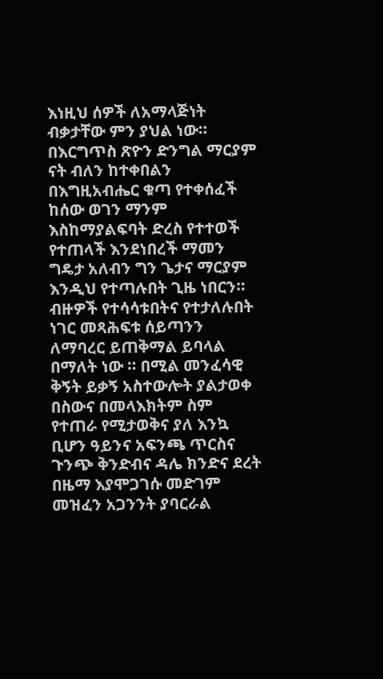እነዚህ ሰዎች ለአማላጅነት ብቃታቸው ምን ያህል ነው። በእርግጥስ ጽዮን ድንግል ማርያም ናት ብለን ከተቀበልን በእግዚአብሔር ቁጣ የተቀሰፈች ከሰው ወገን ማንም እስከማያልፍባት ድረስ የተተወች የተጠላች እንደነበረች ማመን ግዴታ አለብን ግን ጌታና ማርያም እንዲህ የተጣሉበት ጊዜ ነበርን። ብዙዎች የተሳሳቱበትና የተታለሉበት ነገር መጻሕፍቱ ሰይጣንን ለማባረር ይጠቅማል ይባላል በማለት ነው ። በሚል መንፈሳዊ ቅኝት ይቃኝ አስተውሎት ያልታወቀ በስውና በመላእክትም ስም የተጠራ የሚታወቅና ያለ እንኳ ቢሆን ዓይንና አፍንጫ ጥርስና ጉንጭ ቅንድብና ዳሌ ክንድና ደረት በዜማ እያሞጋገሱ መድገም መዝፈን አጋንንት ያባርራል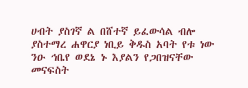ሀብት ያስገኛ ል በሸተኛ ይፈውሳል ብሎ ያስተማረ ሐዋርያ ነቢይ ቅዱስ አባት የቱ ነው ንዑ ኅቤየ ወደኔ ኑ እያልን የጋበዝናቸው መናፍስት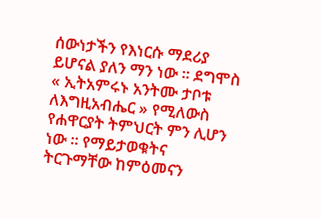ሰውነታችን የእነርሱ ማደሪያ ይሆናል ያለን ማን ነው ። ደግሞስ « ኢትአምሩኑ አንትሙ ታቦቱ ለእግዚአብሔር » የሚለውስ የሐዋርያት ትምህርት ምን ሊሆን ነው ። የማይታወቁትና ትርጉማቸው ከምዕመናን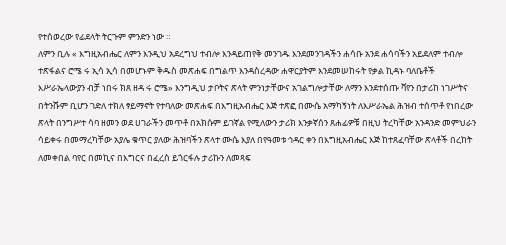የተሰወረው የፊደላት ትርጉም ምንድን ነው ።
ለምን ቢሉ « እግዚአብሔር ለምን እንዲህ አደረግህ ተብሎ እንዳይጠየቅ መንገዱ እንደመንገዳችን ሐሳቡ አንደ ሐሳባችን አይደለም ተብሎ ተጽፋልና ሮሜ ሩ ኢሳ ኢሳ በመሆኑም ቅዱስ መጽሐፍ በግልጥ እንዳስረዳው ሐዋርያትም እንደመሠከሩት የቃል ኪዳኑ ባለቤቶች እሥራኤላውያን ብቻ ነበሩ ክጸ ዘዳ ሩ ሮሜ» እንግዲህ ታቦትና ጽላት ምንነታቸውና አገልግሎታቸው ለማን እንደተሰጡ ቫየን በታሪከ ነገሥትና በትንሹም ቢሆን ገድለ ተክለ ፃይማኖት የተባለው መጽሐፍ በእግዚአብሔር እጅ ተጽፎ በሙሴ አማካኝነት ለእሥራኤል ሕዝብ ተሰጥቶ የነበረው ጽላት በንግሥተ ሳባ ዘመን ወደ ሀገራችን መጥቶ በአክሱም ይገኛል የሚለውን ታሪክ እንቃኛሰን ጸሐፊዎቹ በዚህ ትረካቸው አንዳንድ መምህራን ሳይቀሩ በመማረካቸው አያሌ ቁጥር ያለው ሕዝባችን ጽላተ ሙሴ እያለ በየዓመቱ ኅዳር ቀን በእግዚአብሔር እጅ ከተጸፈባቸው ጽላቶች በረከት ለመቀበል ባየር በመኪና በእግርና በፈረስ ይጎርፋሉ ታሪኩን ለመጻፍ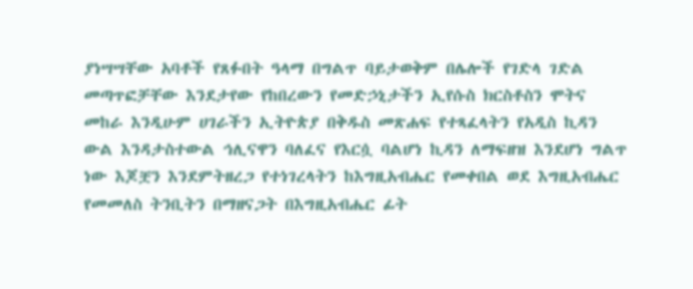ያነሣሣቸው አባቶች የጸፉበት ዓላማ በግልጥ ባይታወቅም በሌሎች የገድላ ገድል መጣጥፎቻቸው እንደታየው የከበረውን የመድኃኒታችን ኢየሱስ ክርስቶስን ሞትና መከራ እንዲሁም ሀገራችን ኢትዮጵያ በቅዱስ መጽሐፍ የተጻፈላትን የአዲስ ኪዳን ውል እንዳታስተውል ኅሊናዋን ባለፈና የእርሷ ባልሆነ ኪዳን ለማፍዘዝ እንደሆነ ግልጥ ነው እጆቿን እንደምትዘረጋ የተነገረላትን ከእግዚአብሔር የመቀበል ወደ እግዚአብሔር የመመለስ ትንቢትን በማዘናጋት በእግዚአብሔር ፊት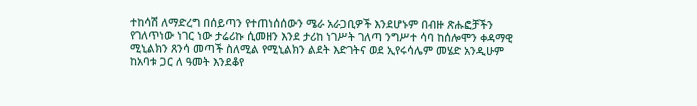ተከሳሽ ለማድረግ በሰይጣን የተጠነሰሰውን ሜራ አራጋቢዎች እንደሆኑም በብዙ ጽሑፎቻችን የገለጥነው ነገር ነው ታሬሪኩ ሲመዘን እንደ ታሪከ ነገሥት ገለጣ ንግሥተ ሳባ ከሰሎሞን ቀዳማዊ ሚኒልክን ጸንሳ መጣች ስለሚል የሚኒልክን ልደት እድገትና ወደ ኢየሩሳሌም መሄድ አንዲሁም ከአባቱ ጋር ለ ዓመት እንደቆየ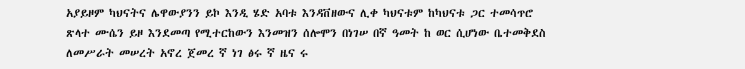አያይዞም ካህናትና ሌዋውያንን ይኮ እንዲ ሄድ አባቱ እንዳቨዘውና ሊቀ ካህናቱም ከካህናቱ ጋር ተመሳጥሮ ጽላተ ሙሴን ይዞ እንደመጣ የሚተርከውን እንመዝን ሰሎሞን በነገሠ በኛ ዓመት ከ ወር ሲሆነው ቤተመቅደስ ለመሥራት መሠረት አኖረ ጀመረ ኛ ነገ ፅሩ ኛ ዜና ሩ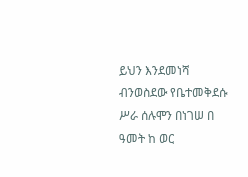ይህን እንደመነሻ ብንወስደው የቤተመቅደሱ ሥራ ሰሉሞን በነገሠ በ ዓመት ከ ወር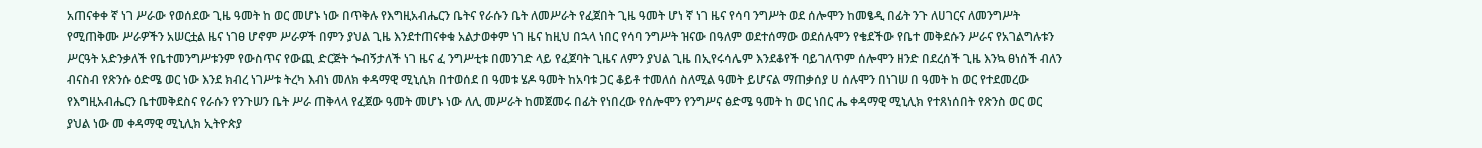አጠናቀቀ ኛ ነገ ሥራው የወሰደው ጊዜ ዓመት ከ ወር መሆኑ ነው በጥቅሉ የእግዚአብሔርን ቤትና የራሱን ቤት ለመሥራት የፈጀበት ጊዜ ዓመት ሆነ ኛ ነገ ዜና የሳባ ንግሥት ወደ ሰሎሞን ከመፄዲ በፊት ንጉ ለሀገርና ለመንግሥት የሚጠቅሙ ሥራዎችን አሠርቷል ዜና ነገፀ ሆኖም ሥራዎች በምን ያህል ጊዜ እንደተጠናቀቁ አልታወቀም ነገ ዜና ከዚህ በኋላ ነበር የሳባ ንግሥት ዝናው በዓለም ወደተሰማው ወደሰሉሞን የቄደችው የቤተ መቅደሱን ሥራና የአገልግሉቱን ሥርዓት አድንቃለች የቤተመንግሥቱንም የውስጥና የውጪ ድርጅት ጐብኝታለች ነገ ዜና ፈ ንግሥቲቱ በመንገድ ላይ የፈጀባት ጊዜና ለምን ያህል ጊዜ በኢየሩሳሌም እንደቆየች ባይገለጥም ሰሎሞን ዘንድ በደረሰች ጊዜ እንኳ ፀነሰች ብለን ብናስብ የጽንሱ ዕድሜ ወር ነው እንደ ክብረ ነገሥቱ ትረካ እብነ መለክ ቀዳማዊ ሚኒሲክ በተወሰደ በ ዓመቱ ሄዶ ዓመት ከአባቱ ጋር ቆይቶ ተመለሰ ስለሚል ዓመት ይሆናል ማጠቃሰያ ሀ ሰሉሞን በነገሠ በ ዓመት ከ ወር የተደመረው የእግዚአብሔርን ቤተመቅደስና የራሱን የንጉሠን ቤት ሥራ ጠቅላላ የፈጀው ዓመት መሆኑ ነው ለሊ መሥራት ከመጀመሩ በፊት የነበረው የሰሎሞን የንግሥና ፅድሜ ዓመት ከ ወር ነበር ሔ ቀዳማዊ ሚኒሊክ የተጸነሰበት የጽንስ ወር ወር ያህል ነው መ ቀዳማዊ ሚኒሊክ ኢትዮጵያ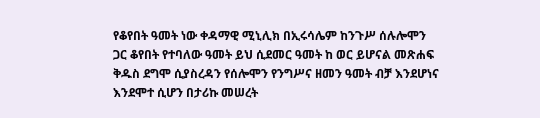የቆየበት ዓመት ነው ቀዳማዊ ሚኒሊክ በኢሩሳሌም ከንጉሥ ሰሉሎሞን ጋር ቆየበት የተባለው ዓመት ይህ ሲደመር ዓመት ከ ወር ይሆናል መጽሐፍ ቅዱስ ደግሞ ሲያስረዳን የሰሎሞን የንግሥና ዘመን ዓመት ብቻ እንደሆነና እንደሞተ ሲሆን በታሪኩ መሠረት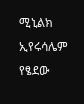ሚኒልክ ኢየሩሳሌም የፄደው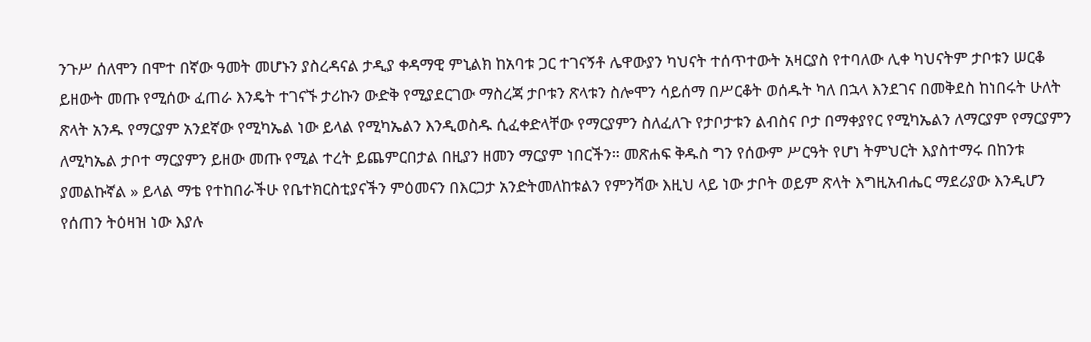ንጉሥ ሰለሞን በሞተ በኛው ዓመት መሆኑን ያስረዳናል ታዲያ ቀዳማዊ ምኒልክ ከአባቱ ጋር ተገናኝቶ ሌዋውያን ካህናት ተሰጥተውት አዛርያስ የተባለው ሊቀ ካህናትም ታቦቱን ሠርቆ ይዘውት መጡ የሚሰው ፈጠራ እንዴት ተገናኙ ታሪኩን ውድቅ የሚያደርገው ማስረጃ ታቦቱን ጽላቱን ስሎሞን ሳይሰማ በሥርቆት ወሰዱት ካለ በኋላ እንደገና በመቅደስ ከነበሩት ሁለት ጽላት አንዱ የማርያም አንደኛው የሚካኤል ነው ይላል የሚካኤልን እንዲወስዱ ሲፈቀድላቸው የማርያምን ስለፈለጉ የታቦታቱን ልብስና ቦታ በማቀያየር የሚካኤልን ለማርያም የማርያምን ለሚካኤል ታቦተ ማርያምን ይዘው መጡ የሚል ተረት ይጨምርበታል በዚያን ዘመን ማርያም ነበርችን። መጽሐፍ ቅዱስ ግን የሰውም ሥርዓት የሆነ ትምህርት እያስተማሩ በከንቱ ያመልኩኛል » ይላል ማቴ የተከበራችሁ የቤተክርስቲያናችን ምዕመናን በእርጋታ አንድትመለከቱልን የምንሻው እዚህ ላይ ነው ታቦት ወይም ጽላት እግዚአብሔር ማደሪያው እንዲሆን የሰጠን ትዕዛዝ ነው እያሉ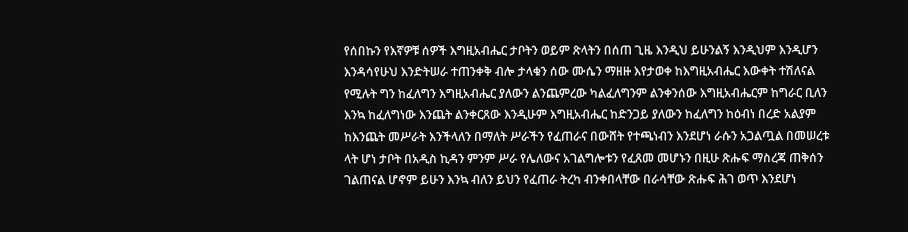የሰበኩን የእኛዎቹ ሰዎች እግዚአብሔር ታቦትን ወይም ጽላትን በሰጠ ጊዜ እንዲህ ይሁንልኝ እንዲህም እንዲሆን እንዳሳየሁህ እንድትሠራ ተጠንቀቅ ብሎ ታላቁን ሰው ሙሴን ማዘዙ እየታወቀ ከእግዚአብሔር እውቀት ተሽለናል የሚሉት ግን ከፈለግን እግዚአብሔር ያለውን ልንጨምረው ካልፈለግንም ልንቀንሰው እግዚአብሔርም ከግራር ቢለን እንኳ ከፈለግነው እንጨት ልንቀርጸው እንዲሁም እግዚአብሔር ከድንጋይ ያለውን ከፈለግን ከዕብነ በረድ አልያም ከእንጨት መሥራት እንችላለን በማለት ሥራችን የፈጠራና በውሸት የተጫነብን እንደሆነ ራሱን አጋልጧል በመሠረቱ ላት ሆነ ታቦት በአዲስ ኪዳን ምንም ሥራ የሌለውና አገልግሎቱን የፈጸመ መሆኑን በዚሁ ጽሑፍ ማስረጃ ጠቅሰን ገልጠናል ሆኖም ይሁን እንኳ ብለን ይህን የፈጠራ ትረካ ብንቀበላቸው በራሳቸው ጽሑፍ ሕገ ወጥ እንደሆነ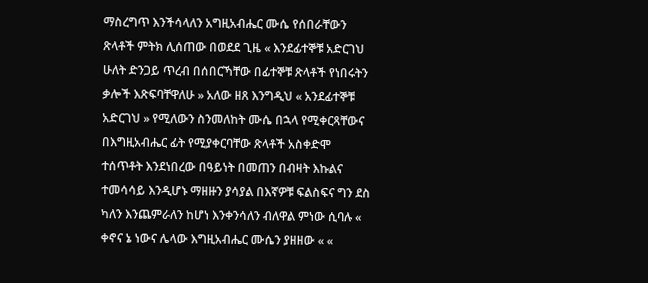ማስረግጥ እንችሳላለን አግዚአብሔር ሙሴ የሰበራቸውን ጽላቶች ምትክ ሊሰጠው በወደደ ጊዜ « እንደፊተኞቹ አድርገህ ሁለት ድንጋይ ጥረብ በሰበርኻቸው በፊተኞቹ ጽላቶች የነበሩትን ቃሎች እጽፍባቸዋለሁ » አለው ዘጸ እንግዲህ « አንደፊተኞቹ አድርገህ » የሚለውን ስንመለከት ሙሴ በኋላ የሚቀርጻቸውና በእግዚአብሔር ፊት የሚያቀርባቸው ጽላቶች አስቀድሞ ተሰጥቶት እንደነበረው በዓይነት በመጠን በብዛት እኩልና ተመሳሳይ እንዲሆኑ ማዘዙን ያሳያል በእኛዎቹ ፍልስፍና ግን ደስ ካለን እንጨምራለን ከሆነ እንቀንሳለን ብለዋል ምነው ሲባሉ « ቀኖና ኔ ነውና ሌላው እግዚአብሔር ሙሴን ያዘዘው « «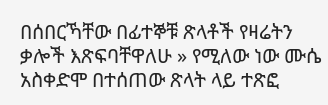በሰበርኻቸው በፊተኞቹ ጽላቶች የዛሬትን ቃሎች እጽፍባቸዋለሁ » የሚለው ነው ሙሴ አስቀድሞ በተሰጠው ጽላት ላይ ተጽፎ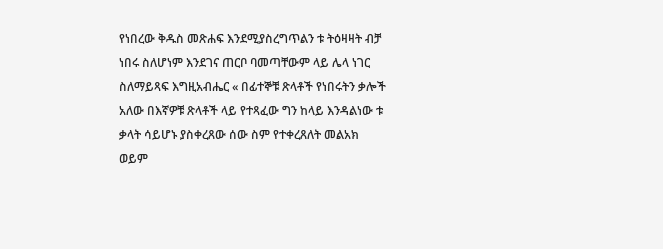የነበረው ቅዱስ መጽሐፍ እንደሚያስረግጥልን ቱ ትዕዛዛት ብቻ ነበሩ ስለሆነም እንደገና ጠርቦ ባመጣቸውም ላይ ሌላ ነገር ስለማይጻፍ እግዚአብሔር « በፊተኞቹ ጽላቶች የነበሩትን ቃሎች አለው በእኛዎቹ ጽላቶች ላይ የተጻፈው ግን ከላይ እንዳልነው ቱ ቃላት ሳይሆኑ ያስቀረጸው ሰው ስም የተቀረጸለት መልአክ ወይም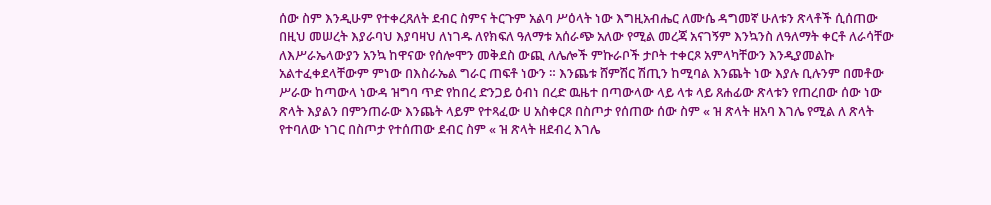ሰው ስም እንዲሁም የተቀረጸለት ደብር ስምና ትርጉም አልባ ሥዕላት ነው እግዚአብሔር ለሙሴ ዳግመኛ ሁለቱን ጽላቶች ሲሰጠው በዚህ መሠረት እያራባህ እያባዛህ ለነገዱ ለየክፍለ ዓለማቱ አሰራጭ አለው የሚል መረጃ አናገኝም እንኳንስ ለዓለማት ቀርቶ ለራሳቸው ለእሥራኤላውያን አንኳ ከዋናው የሰሎሞን መቅደስ ውጪ ለሌሎች ምኩራቦች ታቦት ተቀርጾ አምላካቸውን እንዲያመልኩ አልተፈቀደላቸውም ምነው በእስራኤል ግራር ጠፍቶ ነውን ። እንጨቱ ሸምሽር ሽጢን ከሚባል እንጨት ነው እያሉ ቢሉንም በመቶው ሥራው ከጣውላ ነውዳ ዝግባ ጥድ የከበረ ድንጋይ ዕብነ በረድ ዉዜተ በጣውላው ላይ ላቱ ላይ ጸሐፊው ጽላቱን የጠረበው ሰው ነው ጽላት እያልን በምንጠራው እንጨት ላይም የተጻፈው ሀ አስቀርጾ በስጦታ የሰጠው ሰው ስም « ዝ ጽላት ዘአባ እገሌ የሚል ለ ጽላት የተባለው ነገር በስጦታ የተሰጠው ደብር ስም « ዝ ጽላት ዘደብረ እገሌ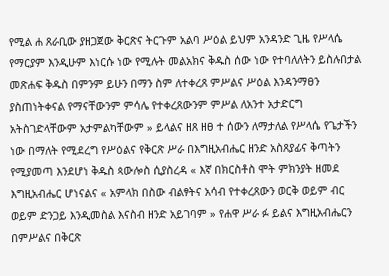የሚል ሐ ጸራቢው ያዘጋጀው ቅርጽና ትርጉም አልባ ሥዕል ይህም አንዳንድ ጊዜ የሥላሴ የማርያም እንዲሁም እነርሱ ነው የሚሉት መልአክና ቅዱስ ሰው ነው የተባለለትን ይስሉበታል መጽሐፍ ቅዱስ በምንም ይሁን በማን ስም ለተቀረጸ ምሥልና ሥዕል እንዳንማፀን ያስጠነትቀናል የማናቸውንም ምሳሌ የተቀረጸውንም ምሥል ለአንተ አታድርግ አትስገድላቸውም አታምልካቸውም » ይላልና ዘጸ ዘፀ ተ ሰውን ለማታለል የሥላሴ የጌታችን ነው በማለት የሚደረግ የሥዕልና የቅርጽ ሥራ በእግዚአብሔር ዘንድ አስጸያፊና ቅጣትን የሚያመጣ እንደሆነ ቅዱስ ጳውሎስ ሲያስረዳ « እኛ በክርስቶስ ሞት ምክንያት ዘመደ እግዚአብሔር ሆነናልና « አምላክ በስው ብልፃትና አሳብ የተቀረጸውን ወርቅ ወይም ብር ወይም ድንጋይ እንዲመስል እናስብ ዘንድ አይገባም » የሐዋ ሥራ ፉ ይልና እግዚአብሔርን በምሥልና በቅርጽ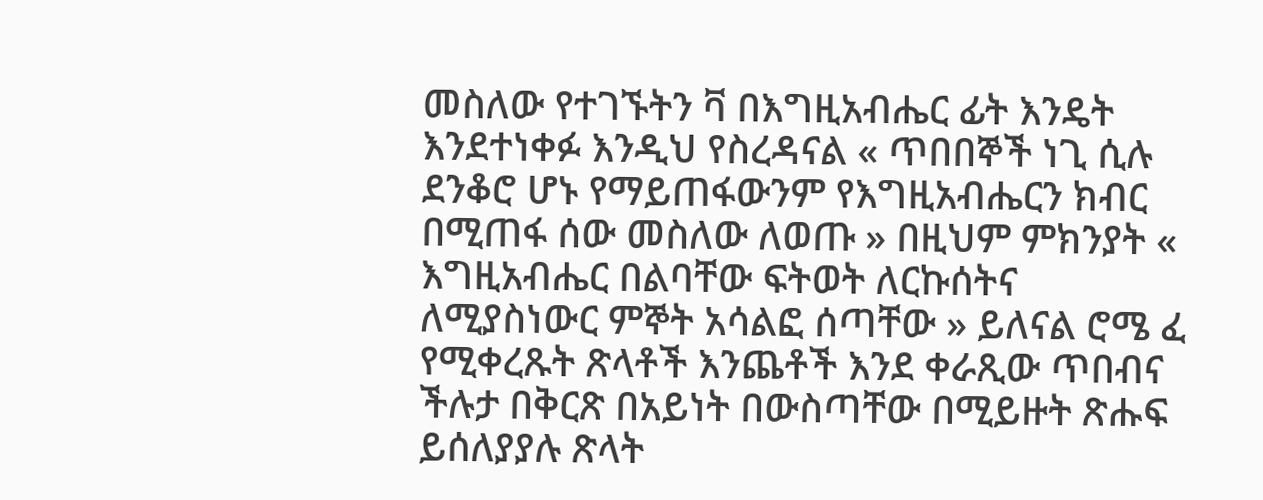መስለው የተገኙትን ቫ በእግዚአብሔር ፊት እንዴት እንደተነቀፉ እንዲህ የስረዳናል « ጥበበኞች ነጊ ሲሉ ደንቆሮ ሆኑ የማይጠፋውንም የእግዚአብሔርን ክብር በሚጠፋ ሰው መስለው ለወጡ » በዚህም ምክንያት « እግዚአብሔር በልባቸው ፍትወት ለርኩሰትና ለሚያስነውር ምኞት አሳልፎ ሰጣቸው » ይለናል ሮሜ ፈ የሚቀረጹት ጽላቶች እንጨቶች እንደ ቀራጺው ጥበብና ችሉታ በቅርጽ በአይነት በውስጣቸው በሚይዙት ጽሑፍ ይሰለያያሉ ጽላት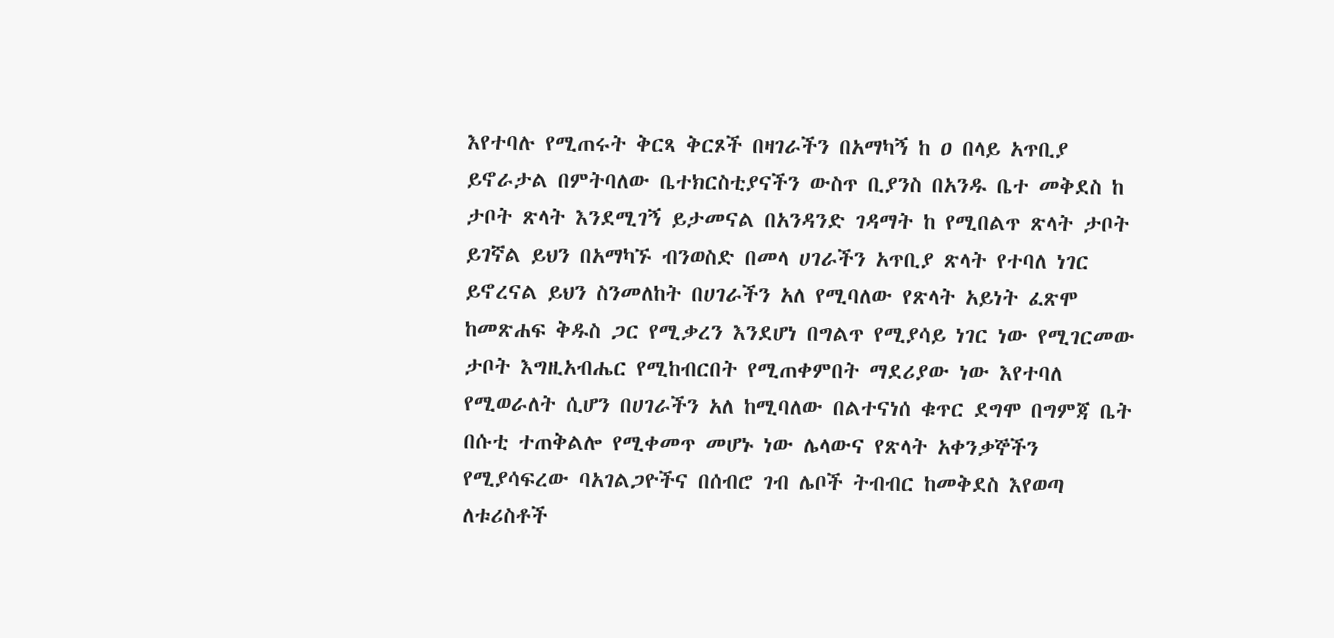እየተባሉ የሚጠሩት ቅርጻ ቅርጾች በዛገራችን በአማካኝ ከ ዐ በላይ አጥቢያ ይኖራታል በምትባለው ቤተክርስቲያናችን ውስጥ ቢያንስ በአንዱ ቤተ መቅደስ ከ ታቦት ጽላት እንደሚገኝ ይታመናል በአንዳንድ ገዳማት ከ የሚበልጥ ጽላት ታቦት ይገኛል ይህን በአማካኙ ብንወስድ በመላ ሀገራችን አጥቢያ ጽላት የተባለ ነገር ይኖረናል ይህን ስንመለከት በሀገራችን አለ የሚባለው የጽላት አይነት ፈጽሞ ከመጽሐፍ ቅዱስ ጋር የሚቃረን እንደሆነ በግልጥ የሚያሳይ ነገር ነው የሚገርመው ታቦት እግዚአብሔር የሚከብርበት የሚጠቀምበት ማደሪያው ነው እየተባለ የሚወራለት ሲሆን በሀገራችን አለ ከሚባለው በልተናነሰ ቁጥር ደግሞ በግምጃ ቤት በሱቲ ተጠቅልሎ የሚቀመጥ መሆኑ ነው ሌላውና የጽላት አቀንቃኞችን የሚያሳፍረው ባአገልጋዮችና በሰብሮ ገብ ሌቦች ትብብር ከመቅደስ እየወጣ ለቱሪስቶች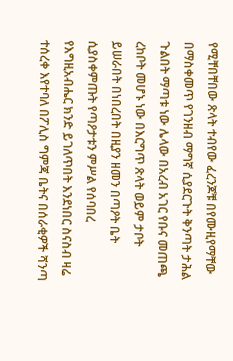የሚቸበቸበው ጽላት ተብየው ፈረንጆቹ በየሙዚየማቸው በማስቀመጥ የገንዘብ ማግኛ ሲያደርጉት ቅንጣት ታሕል ጉልበት ማጣቱ ነው ሌላው በአረብ አገር የቡና መጠጫ ረከቦት መሆኑ ነው በእርግጥ ጽላት ወይም ታቦት ይሠራበት በነበረበት በዚያን ዘመን በጣዖት ቤት ሲያስቀምጡት የጣዖታቱን ምሥል የሰባበረ የእግዚአብሔር ክንድ ይገለጥበት እንደነበር ስናስብ ዛሬ ተሰረቀ እየተባለ በፖሊስ ግምጃ ቤትና በሰራቂዎች ሻንጣ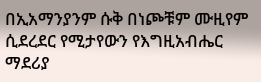በኢአማንያንም ሱቅ በነጮቹም ሙዚየም ሲደረደር የሚታየውን የእግዚአብሔር ማደሪያ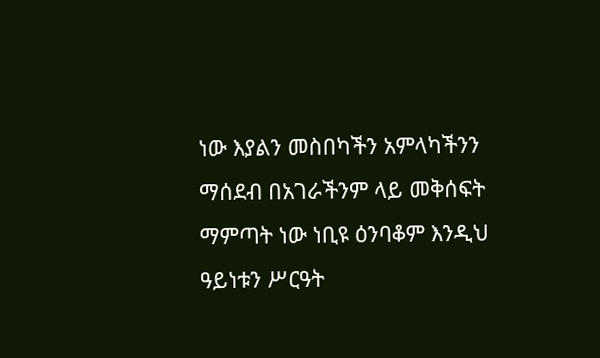ነው እያልን መስበካችን አምላካችንን ማሰደብ በአገራችንም ላይ መቅሰፍት ማምጣት ነው ነቢዩ ዕንባቆም እንዲህ ዓይነቱን ሥርዓት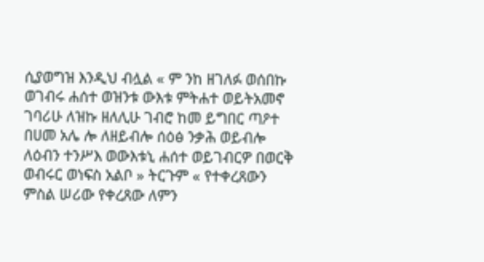ሲያወግዝ እንዲህ ብሏል « ም ንከ ዘገለፉ ወሰበኩ ወገብሩ ሐሰተ ወዝንቱ ውእቱ ምትሐተ ወይትአመኖ ገባሪሁ ለዝኩ ዘለሊሁ ገብሮ ከመ ይግበር ጣዖተ በሀመ አሌ ሎ ለዘይብሎ ሰዕፅ ንቃሕ ወይብሎ ለዕብን ተንሥእ ወውእቱኒ ሐሰተ ወይገብርዎ በወርቅ ወብሩር ወነፍስ አልቦ » ትርጉም « የተቀረጸውን ምስል ሠሪው የቀረጸው ለምን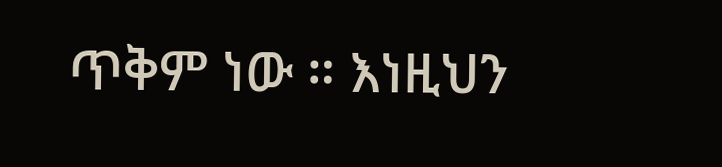ጥቅም ነው ። እነዚህን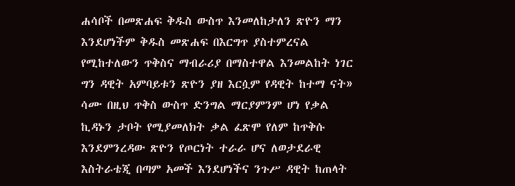ሐሳቦች በመጽሐፍ ቅዱስ ውስጥ እንመለከታለን ጽዮን ማን እንደሆነችም ቅዱስ መጽሐፍ በእርግጥ ያስተምረናል የሚከተለውን ጥቅስና ማብራሪያ በማስተዋል እንመልከት ነገር ግን ዳዊት አምባይቱን ጽዮን ያዘ እርሷም የዳዊት ከተማ ናት» ሳሙ በዚህ ጥቅስ ውስጥ ድንግል ማርያምንም ሆነ የቃል ኪዳኑን ታቦት የሚያመለክት ቃል ፈጽሞ የለም ከጥቅሱ እንደምንረዳው ጽዮን የጦርነት ተራራ ሆና ለወታደራዊ እስትራቴጂ በጣም አመች እንደሆነችና ንጉሥ ዳዊት ከጠላት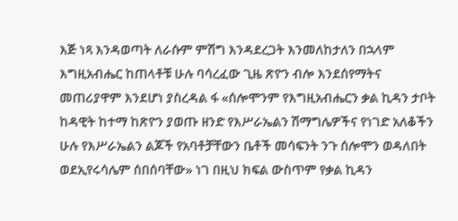እጅ ነጻ እንዳወጣት ለራሱም ምሽግ እንዳደረጋት እንመለከታለን በኋላም እግዚአብሔር ከጠላቶቹ ሁሉ ባሳረፈው ጊዜ ጽዮን ብሎ እንደሰየማትና መጠሪያዋም እንደሆነ ያስረዳል ፋ «ሰሎሞንም የእግዚአብሔርን ቃል ኪዳን ታቦት ከዳዊት ከተማ ከጽዮን ያወጡ ዘንድ የእሥራኤልን ሽማግሌዎችና የነገድ አለቆችን ሁሉ የእሥራኤልን ልጆች የአባቶቻቸውን ቤቶች መሳፍንት ንጉ ሰሎሞን ወዳለበት ወደኢየሩሳሌም ሰበሰባቸው» ነገ በዚህ ክፍል ውስጥም የቃል ኪዳን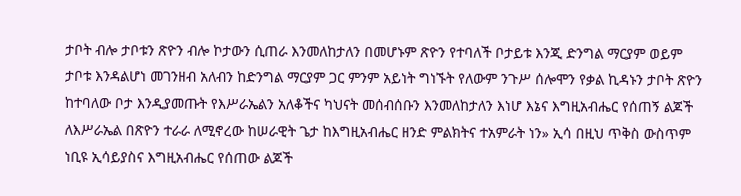ታቦት ብሎ ታቦቱን ጽዮን ብሎ ኮታውን ሲጠራ እንመለከታለን በመሆኑም ጽዮን የተባለች ቦታይቱ እንጂ ድንግል ማርያም ወይም ታቦቱ እንዳልሆነ መገንዘብ አለብን ከድንግል ማርያም ጋር ምንም አይነት ግነኙት የለውም ንጉሥ ሰሎሞን የቃል ኪዳኑን ታቦት ጽዮን ከተባለው ቦታ እንዲያመጡት የእሥራኤልን አለቆችና ካህናት መሰብሰቡን እንመለከታለን እነሆ እኔና እግዚአብሔር የሰጠኝ ልጆች ለእሥራኤል በጽዮን ተራራ ለሚኖረው ከሠራዊት ጌታ ከእግዚአብሔር ዘንድ ምልክትና ተአምራት ነን» ኢሳ በዚህ ጥቅስ ውስጥም ነቢዩ ኢሳይያስና እግዚአብሔር የሰጠው ልጆች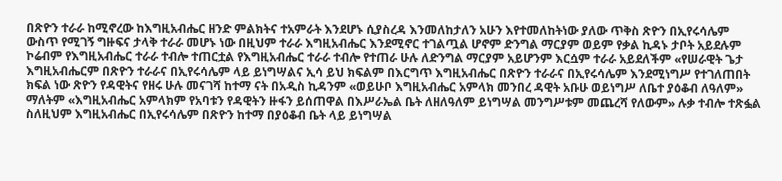በጽዮን ተራራ ከሚኖረው ከእግዚአብሔር ዘንድ ምልክትና ተአምራት እንደሆኑ ሲያስረዳ እንመለከታለን አሁን እየተመለከትነው ያለው ጥቅስ ጽዮን በኢየሩሳሌም ውስጥ የሚገኝ ግዙፍና ታላቅ ተራራ መሆኑ ነው በዚህም ተራራ እግዚአብሔር እንደሚኖር ተገልጧል ሆኖም ድንግል ማርያም ወይም የቃል ኪዳኑ ታቦት አይደሉም ኮሬብም የእግዚአብሔር ተራራ ተብሎ ተጠርቷል የእግዚአብሔር ተራራ ተብሎ የተጠራ ሁሉ ለድንግል ማርያም አይሆንም እርሷም ተራራ አይደለችም «የሠራዊት ጌታ እግዚአብሔርም በጽዮን ተራራና በኢየሩሳሌም ላይ ይነግሣልና ኢሳ ይህ ክፍልም በእርግጥ እግዚአብሔር በጽዮን ተራራና በኢየሩሳሌም እንደሚነግሥ የተገለጠበት ክፍል ነው ጽዮን የዳዊትና የዘሩ ሁሉ መናገሻ ከተማ ናት በአዲስ ኪዳንም «ወይሁቦ እግዚአብሔር አምላክ መንበረ ዳዊት አቡሁ ወይነግሥ ለቤተ ያዕቆብ ለዓለም» ማለትም «እግዚአብሔር አምላክም የአባቱን የዳዊትን ዙፋን ይሰጠዋል በእሥራኤል ቤት ለዘለዓለም ይነግሣል መንግሥቱም መጨረሻ የለውም» ሉቃ ተብሎ ተጽፏል ስለዚህም እግዚአብሔር በኢየሩሳሌም በጽዮን ከተማ በያዕቆብ ቤት ላይ ይነግሣል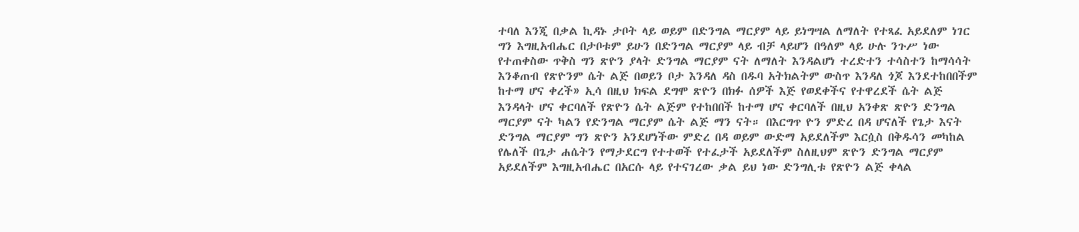ተባለ እንጂ በቃል ኪዳኑ ታቦት ላይ ወይም በድንግል ማርያም ላይ ይነግሣል ለማለት የተጻፈ አይደለም ነገር ግን እግዚአብሔር በታቦቱም ይሁን በድንግል ማርያም ላይ ብቻ ላይሆን በዓለም ላይ ሁሉ ንጉሥ ነው የተጠቀስው ጥቅስ ግን ጽዮን ያላት ድንግል ማርያም ናት ለማለት እንዳልሆነ ተረድተን ተሳስተን ከማሳሳት እንቆጠብ የጽዮንም ሴት ልጅ በወይን ቦታ እንዳለ ዳስ በዱባ አትክልትም ውስጥ እንዳለ ጎጆ እንደተከበበችም ከተማ ሆና ቀረች» ኢሳ በዚህ ክፍል ደግሞ ጽዮን በክፉ ሰዎች እጅ የወደቀችና የተዋረደች ሴት ልጅ እንዳላት ሆና ቀርባለች የጽዮን ሴት ልጅም የተከበበች ከተማ ሆና ቀርባለች በዚህ አንቀጽ ጽዮን ድንግል ማርያም ናት ካልን የድንግል ማርያም ሴት ልጅ ማን ናት። በእርግጥ ዮን ምድረ በዳ ሆናለች የጌታ እናት ድንግል ማርያም ግን ጽዮን አንደሆነችው ምድረ በዳ ወይም ውድማ አይደለችም እርሷስ በቅዱሳን መካከል የሌለች በጌታ ሐሴትን የማታደርግ የተተወች የተፈታች አይደለችም ስለዚህም ጽዮን ድንግል ማርያም አይደለችም እግዚአብሔር በአርሱ ላይ የተናገረው ቃል ይህ ነው ድንግሊቱ የጽዮን ልጅ ቀላል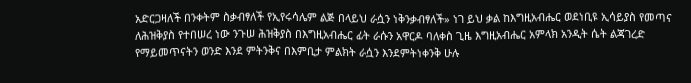አድርጋዛለች በንቀትም ስቃብፃለች የኢየሩሳሌም ልጅ በላይህ ራሷን ነቅንቃብፃለች» ነገ ይህ ቃል ከእግዚአብሔር ወደነቢዩ ኢሳይያስ የመጣና ለሕዝቅያስ የተበሠረ ነው ንጉሠ ሕዝቅያስ በእግዚአብሔር ፊት ራሱን አዋርዶ ባለቀስ ጊዜ እግዚአብሔር አምላክ አንዲት ሴት ልጃገረድ የማይመጥናትን ወንድ እንደ ምትንቅና በእምቢታ ምልክት ራሷን እንደምትነቀንቅ ሁሉ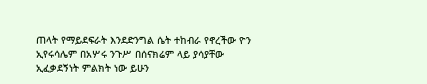ጠላት የማይደፍራት እንደድንግል ሴት ተከብራ የኖረችው ዮን ኢየሩሳሌም በአሦሩ ንጉሥ በሰናክሬም ላይ ያሳያቸው ኢፈቃደኝነት ምልክት ነው ይሁን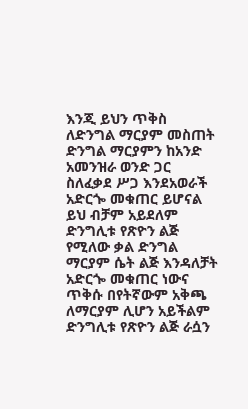እንጂ ይህን ጥቅስ ለድንግል ማርያም መስጠት ድንግል ማርያምን ከአንድ አመንዝራ ወንድ ጋር ስለፈቃደ ሥጋ እንደአወራች አድርጐ መቁጠር ይሆናል ይህ ብቻም አይደለም ድንግሊቱ የጽዮን ልጅ የሚለው ቃል ድንግል ማርያም ሴት ልጅ እንዳለቻት አድርጐ መቁጠር ነውና ጥቅሱ በየትኛውም አቅጫ ለማርያም ሊሆን አይችልም ድንግሊቱ የጽዮን ልጅ ራሷን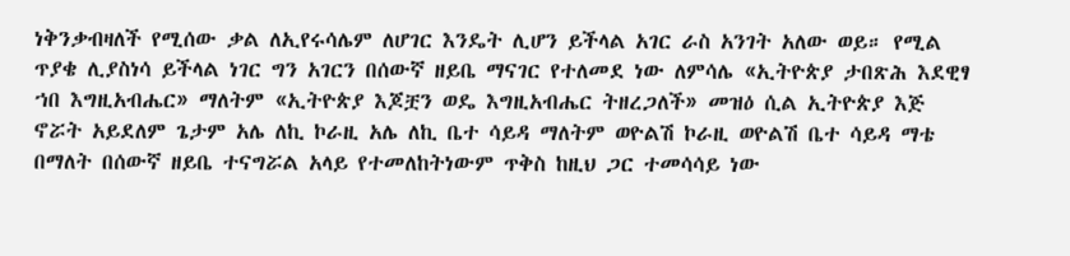ነቅንቃብዛለች የሚሰው ቃል ለኢየሩሳሌም ለሆገር እንዴት ሊሆን ይችላል አገር ራስ አንገት አለው ወይ። የሚል ጥያቄ ሊያስነሳ ይችላል ነገር ግን አገርን በሰውኛ ዘይቤ ማናገር የተለመደ ነው ለምሳሌ «ኢትዮጵያ ታበጽሕ እደዊፃ ኀበ እግዚአብሔር» ማለትም «ኢትዮጵያ እጆቿን ወዴ እግዚአብሔር ትዘረጋለች» መዝዕ ሲል ኢትዮጵያ እጅ ኖሯት አይደለም ጌታም አሌ ለኪ ኮራዚ አሌ ለኪ ቤተ ሳይዳ ማለትም ወዮልሽ ኮራዚ ወዮልሽ ቤተ ሳይዳ ማቴ በማለት በሰውኛ ዘይቤ ተናግሯል አላይ የተመለከትነውም ጥቅስ ከዚህ ጋር ተመሳሳይ ነው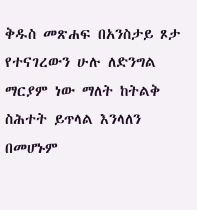ቅዱስ መጽሐፍ በአንስታይ ጾታ የተናገረውን ሁሉ ለድንግል ማርያም ነው ማለት ከትልቅ ስሕተት ይጥላል እንላለን በመሆኑም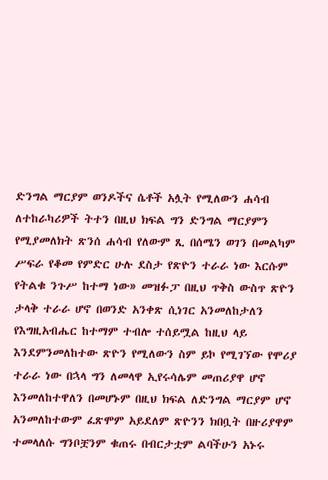ድንግል ማርያም ወንዶችና ሴቶች አሏት የሚለውን ሐሳብ ለተከራካሪዎች ትተን በዚህ ክፍል ግን ድንግል ማርያምን የሚያመለክት ጽንሰ ሐሳብ የለውም ጺ በሰሜን ወገን በመልካም ሥፍራ የቆመ የምድር ሁሉ ደስታ የጽዮን ተራራ ነው እርሱም የትልቁ ንጉሥ ከተማ ነው» መዝፉፓ በዚህ ጥቅስ ውስጥ ጽዮን ታላቅ ተራራ ሆኖ በወንድ አንቀጽ ሲነገር አንመለከታለን የእግዚአብሔር ከተማም ተብሎ ተሰይሟል ከዚህ ላይ እንደምንመለከተው ጽዮን የሚለውን ስም ይኮ የሚገኘው የሞሪያ ተራራ ነው በኋላ ግን ለመላዋ ኢየሩሳሌም መጠሪያዋ ሆኖ እንመለከተዋለን በመሆኑም በዚህ ክፍል ለድንግል ማርያም ሆኖ አንመለከተውም ፈጽሞም አይደለም ጽዮንን ክበቧት በዙሪያዋም ተመላለሱ ግንቦቿንም ቁጠሩ በብርታቷም ልባችሁን አኑሩ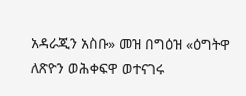አዳራጂን አስቡ» መዝ በግዕዝ «ዕግትዋ ለጽዮን ወሕቀፍዋ ወተናገሩ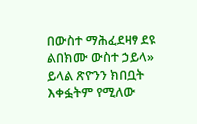በውስተ ማሕፈደዛፃ ደዩ ልበክሙ ውስተ ኃይላ» ይላል ጽዮንን ክበቧት እቀፏትም የሚለው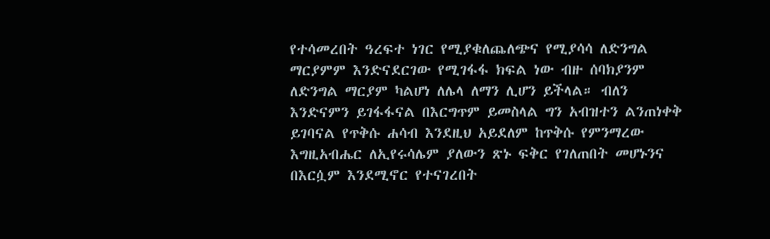የተሳመረበት ዓረፍተ ነገር የሚያቁለጨለጭና የሚያሳሳ ለድንግል ማርያምም እንድናደርገው የሚገፋፋ ክፍል ነው ብዙ ሰባክያንም ለድንግል ማርያም ካልሆነ ለሌላ ለማን ሊሆን ይችላል። ብለን እንድናምን ይገፋፋናል በእርግጥም ይመስላል ግን አብዝተን ልንጠነቀቅ ይገባናል የጥቅሱ ሐሳብ እንደዚህ አይደለም ከጥቅሱ የምንማረው እግዚአብሔር ለኢየሩሳሌም ያለውን ጽኑ ፍቅር የገለጠበት መሆኑንና በእርሷም እንደሚኖር የተናገረበት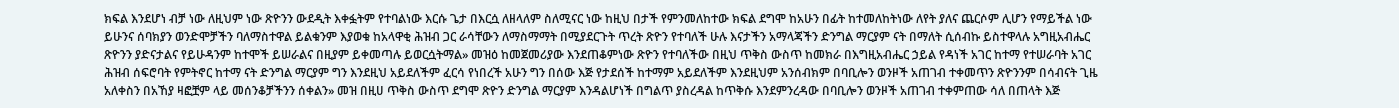ክፍል እንደሆነ ብቻ ነው ለዚህም ነው ጽዮንን ውደዲት እቀፏትም የተባልነው እርሱ ጌታ በእርሷ ለዘላለም ስለሚናር ነው ከዚህ በታች የምንመለከተው ክፍል ደግሞ ከአሁን በፊት ከተመለከትነው ለየት ያለና ጨርሶም ሊሆን የማይችል ነው ይሁንና ሰባክያን ወንድሞቻችን ባለማስተዋል ይልቁንም እያወቁ ከአላዋቂ ሕዝብ ጋር ራሳቸውን ለማስማማት በሚያደርጉት ጥረት ጽዮን የተባለች ሁሉ እናታችን አማላጃችን ድንግል ማርያም ናት በማለት ሲሰብኩ ይስተዋላሉ አግዚአብሔር ጽዮንን ያድናታልና የይሁዳንም ከተሞች ይሠራልና በዚያም ይቀመጣሉ ይወርሷትማል» መዝዕ ከመጀመሪያው እንደጠቆምነው ጽዮን የተባለችው በዚህ ጥቅስ ውስጥ ከመክራ በእግዚአብሔር ኃይል የዳነች አገር ከተማ የተሠራባት አገር ሕዝብ ሰፍሮባት የምትኖር ከተማ ናት ድንግል ማርያም ግን እንደዚህ አይደለችም ፈርሳ የነበረች አሁን ግን በሰው እጅ የታደሰች ከተማም አይደለችም እንደዚህም አንሰብክም በባቢሎን ወንዞች አጠገብ ተቀመጥን ጽዮንንም በሳብናት ጊዜ አለቀስን በአኸያ ዛፎቿም ላይ መሰንቆቻችንን ሰቀልን» መዝ በዚሀ ጥቅስ ውስጥ ደግሞ ጽዮን ድንግል ማርያም እንዳልሆነች በግልጥ ያስረዳል ከጥቅሱ እንደምንረዳው በባቢሎን ወንዞች አጠገብ ተቀምጠው ሳለ በጠላት እጅ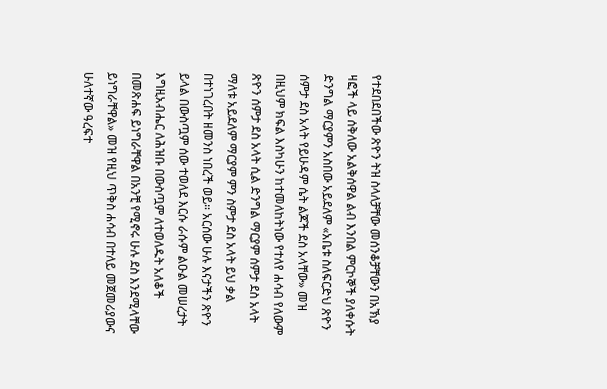የተደበደበችው ጽዮን ትዝ ስላለቻቸው መሰንቆቻቸውን በአኽያ ዛፎች ላይ ሰቅለው አልቅሰዋል ልብ እንበል ምርኮኞች ያለቀሱት ድንግል ማርያምን አስበው አይደለም «አቤቱ ስለፍርድህ ጽዮን ሰምታ ደስ አላት የይሁዳም ሴት ልጆች ደስ አላቸው» መዝ በዚህም ክፍል እስካሁን ከተመለከትነው የተለየ ሐሳብ የለውም ጽዮን ሰምታ ደስ አላት ሲል ድንግል ማርያም ሰምታ ደስ አላት ማለቱ አይደለም ማርያም ምን ስምታ ደስ አላት ይህ ቃል በተነገረበት ዘመንስ ነበረች ወይ። አርሰው ሁሉ እናታችን ጽዮን ይላል በውስጧም ሰው ተወለደ እርሱ ራሱም ልዑል መሠረታት እግዚአብሔር ለሕዝቡ በውስጧም ለተወለዱት አለቆች በመጽሐፍ ይነግራቸዋል በአንቺ የሚኖሩ ሁሉ ደስ እንደሚላቸው ይነግራቸዋል» መዝ የዚህ ጥቅስ ሐሳብ በተለይ መጀመሪያውና ሁለተኛው ዓረፍተ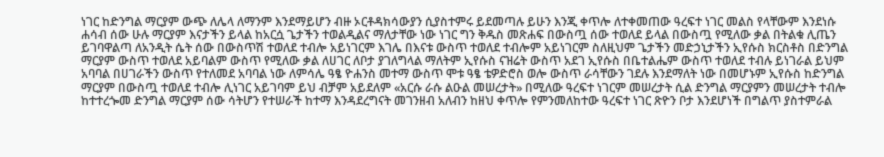ነገር ከድንግል ማርያም ውጭ ለሌላ ለማንም እንደማይሆን ብዙ ኦርቶዳክሳውያን ሲያስተምሩ ይደመጣሉ ይሁን እንጂ ቀጥሎ ለተቀመጠው ዓረፍተ ነገር መልስ የላቸውም እንደነሱ ሐሳብ ሰው ሁሉ ማርያም እናታችን ይላል ከአርሷ ጌታችን ተወልዲልና ማለታቸው ነው ነገር ግን ቅዱስ መጽሐፍ በውስጧ ሰው ተወለደ ይላል በውስጧ የሚለው ቃል በትልቁ ሊጤን ይገባዋልጣ ለአንዲት ሴት ሰው በውስጥሽ ተወለደ ተብሎ አይነገርም እገሌ በእናቱ ውስጥ ተወለደ ተብሎም አይነገርም ስለዚህም ጌታችን መድኃኒታችን ኢየሱስ ክርስቶስ በድንግል ማርያም ውስጥ ተወለደ አይባልም ውስጥ የሚለው ቃል ለሀገር ለቦታ ያገለግላል ማለትም ኢየሱስ ናዝሬት ውስጥ አደገ ኢየሱስ በቤተልሔም ውስጥ ተወለደ ተብሉ ይነገራል ይህም አባባል በሀገራችን ውስጥ የተለመደ አባባል ነው ለምሳሌ ዓፄ ዮሐንስ መተማ ውስጥ ሞቱ ዓፄ ቴዎድሮስ ወሎ ውስጥ ራሳቸውን ገደሉ እንደማለት ነው በመሆኑም ኢየሱስ ከድንግል ማርያም በውስጧ ተወለደ ተብሎ ሊነገር አይገባም ይህ ብቻም አይደለም «አርሱ ራሱ ልዑል መሠረታት» በሚለው ዓረፍተ ነገርም መሠረታት ሲል ድንግል ማርያምን መሠረታት ተብሎ ከተተረጐመ ድንግል ማርያም ሰው ሳትሆን የተሠራች ከተማ እንዳደረግናት መገንዘብ አለብን ከዘህ ቀጥሎ የምንመለከተው ዓረፍተ ነገር ጽዮን ቦታ እንደሆነች በግልጥ ያስተምራል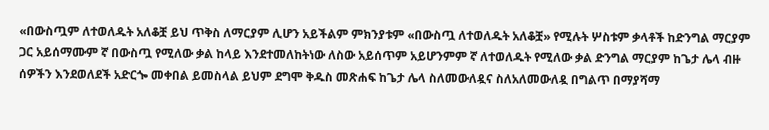«በውስጧም ለተወለዱት አለቆቿ ይህ ጥቅስ ለማርያም ሊሆን አይችልም ምክንያቱም «በውስጧ ለተወለዱት አለቆቿ» የሚሉት ሦስቱም ቃላቶች ከድንግል ማርያም ጋር አይሰማሙም ኛ በውስጧ የሚለው ቃል ከላይ እንደተመለከትነው ለስው አይሰጥም አይሆንምም ኛ ለተወለዱት የሚለው ቃል ድንግል ማርያም ከጌታ ሌላ ብዙ ሰዎችን እንደወለደች አድርጐ መቀበል ይመስላል ይህም ደግሞ ቅዱስ መጽሐፍ ከጌታ ሌላ ስለመውለዷና ስለአለመውለዷ በግልጥ በማያሻማ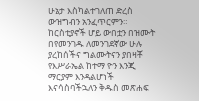ሁኔታ እስካልተገለጠ ድረስ ውዝግብን አንፈጥርምን። ከርስቲያኖች ሆይ ውበቷን በዝሙት በየመንገዱ ለመንገደኛው ሁሉ ያረከሰችና ግልሙትናን ያበዛቾ የእሥራኤል ከተማ ዮን እንጂ ማርያም እንዳልሆነች እናሳስባችኋለን ቅዱስ መጽሐፍ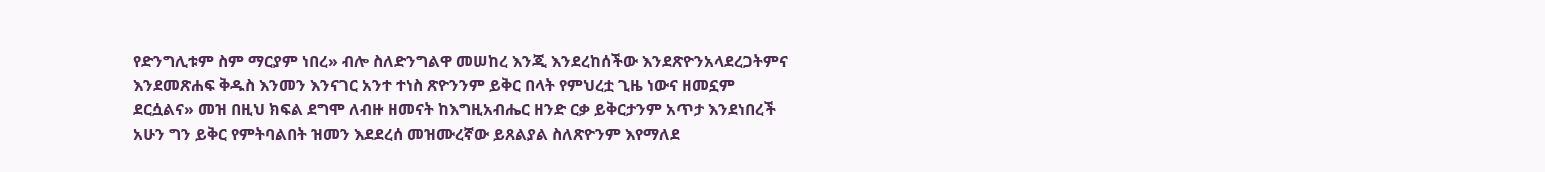የድንግሊቱም ስም ማርያም ነበረ» ብሎ ስለድንግልዋ መሠከረ እንጂ እንደረከሰችው እንደጽዮንአላደረጋትምና እንደመጽሐፍ ቅዱስ እንመን እንናገር አንተ ተነስ ጽዮንንም ይቅር በላት የምህረቷ ጊዜ ነውና ዘመኗም ደርሷልና» መዝ በዚህ ክፍል ደግሞ ለብዙ ዘመናት ከእግዚአብሔር ዘንድ ርቃ ይቅርታንም አጥታ እንደነበረች አሁን ግን ይቅር የምትባልበት ዝመን እደደረሰ መዝሙረኛው ይጸልያል ስለጽዮንም እየማለደ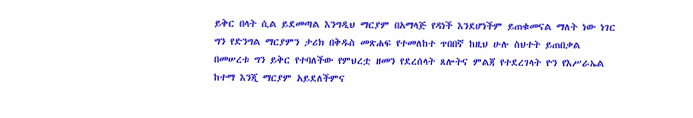ይቅር በላት ሲል ይደመጣል እንግዲህ ማርያም በአማላጅ የዳነች እንደሆነችም ይጠቁመናል ማለት ነው ነገር ግን የድንግል ማርያምን ታሪክ በቅዱስ መጽሐፍ የተመለከተ ጥበበኛ ከዚህ ሁሉ ስህተት ይጠበቃል በመሠረቱ ግን ይቅር የተባለችው የምህረቷ ዘመን የደረሰላት ጸሎትና ምልጃ የተደረገላት ዮን የእሥራኤል ከተማ እንጂ ማርያም አይደለችምና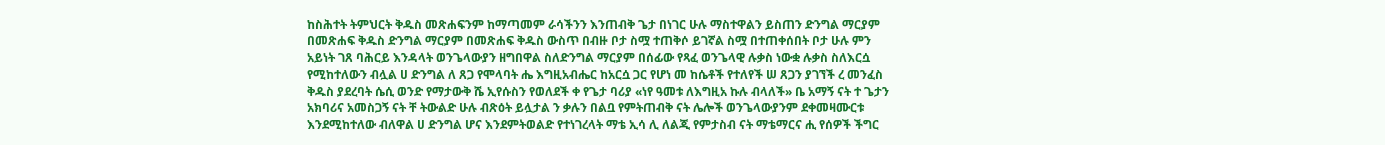ከስሕተት ትምህርት ቅዱስ መጽሐፍንም ከማጣመም ራሳችንን እንጠብቅ ጌታ በነገር ሁሉ ማስተዋልን ይስጠን ድንግል ማርያም በመጽሐፍ ቅዱስ ድንግል ማርያም በመጽሐፍ ቅዱስ ውስጥ በብዙ ቦታ ስሟ ተጠቅሶ ይገኛል ስሟ በተጠቀሰበት ቦታ ሁሉ ምን አይነት ገጸ ባሕርይ እንዳላት ወንጌላውያን ዘግበዋል ስለድንግል ማርያም በሰፊው የጻፈ ወንጌላዊ ሉቃስ ነውቋ ሉቃስ ስለእርሷ የሚከተለውን ብሏል ሀ ድንግል ለ ጸጋ የሞላባት ሔ እግዚአብሔር ከአርሷ ጋር የሆነ መ ከሴቶች የተለየች ሠ ጸጋን ያገኘች ረ መንፈስ ቅዱስ ያደረባት ሴሲ ወንድ የማታውቅ ሼ ኢየሱስን የወለደች ቀ የጌታ ባሪያ «ነየ ዓመቱ ለእግዚአ ኩሉ ብላለች» ቤ አማኝ ናት ተ ጌታን አክባሪና አመስጋኝ ናት ቸ ትውልድ ሁሉ ብጽዕት ይሏታል ን ቃሉን በልቧ የምትጠብቅ ናት ሌሎች ወንጌላውያንም ደቀመዛሙርቱ እንደሚከተለው ብለዋል ሀ ድንግል ሆና እንደምትወልድ የተነገረላት ማቴ ኢሳ ሊ ለልጂ የምታስብ ናት ማቴማርና ሒ የሰዎች ችግር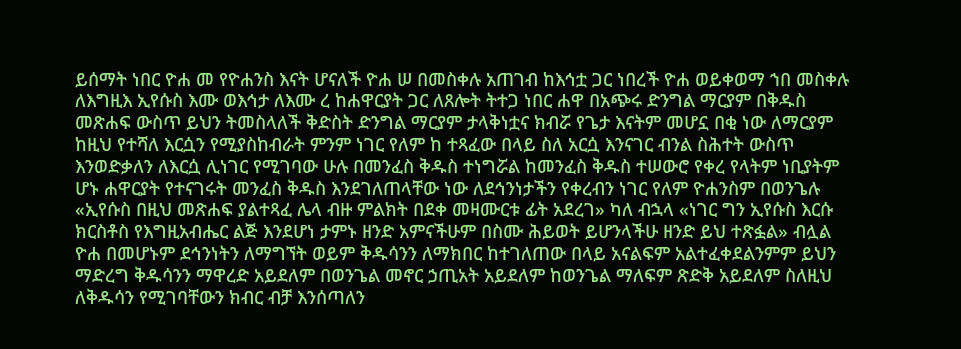ይሰማት ነበር ዮሐ መ የዮሐንስ እናት ሆናለች ዮሐ ሠ በመስቀሉ አጠገብ ከእኅቷ ጋር ነበረች ዮሐ ወይቀወማ ኀበ መስቀሉ ለእግዚእ ኢየሱስ እሙ ወእኅታ ለእሙ ረ ከሐዋርያት ጋር ለጸሎት ትተጋ ነበር ሐዋ በአጭሩ ድንግል ማርያም በቅዱስ መጽሐፍ ውስጥ ይህን ትመስላለች ቅድስት ድንግል ማርያም ታላቅነቷና ክብሯ የጌታ እናትም መሆኗ በቂ ነው ለማርያም ከዚህ የተሻለ እርሷን የሚያስከብራት ምንም ነገር የለም ከ ተጻፈው በላይ ስለ አርሷ እንናገር ብንል ስሕተት ውስጥ እንወድቃለን ለእርሷ ሊነገር የሚገባው ሁሉ በመንፈስ ቅዱስ ተነግሯል ከመንፈስ ቅዱስ ተሠውሮ የቀረ የላትም ነቢያትም ሆኑ ሐዋርያት የተናገሩት መንፈስ ቅዱስ እንደገለጠላቸው ነው ለደኅንነታችን የቀረብን ነገር የለም ዮሐንስም በወንጌሉ «ኢየሱስ በዚህ መጽሐፍ ያልተጻፈ ሌላ ብዙ ምልክት በደቀ መዛሙርቱ ፊት አደረገ» ካለ ብኋላ «ነገር ግን ኢየሱስ እርሱ ክርስቶስ የእግዚአብሔር ልጅ እንደሆነ ታምኑ ዘንድ አምናችሁም በስሙ ሕይወት ይሆንላችሁ ዘንድ ይህ ተጽፏል» ብሏል ዮሐ በመሆኑም ደኅንነትን ለማግኘት ወይም ቅዱሳንን ለማክበር ከተገለጠው በላይ አናልፍም አልተፈቀደልንምም ይህን ማድረግ ቅዱሳንን ማዋረድ አይደለም በወንጌል መኖር ኃጢአት አይደለም ከወንጌል ማለፍም ጽድቅ አይደለም ስለዚህ ለቅዱሳን የሚገባቸውን ክብር ብቻ እንሰጣለን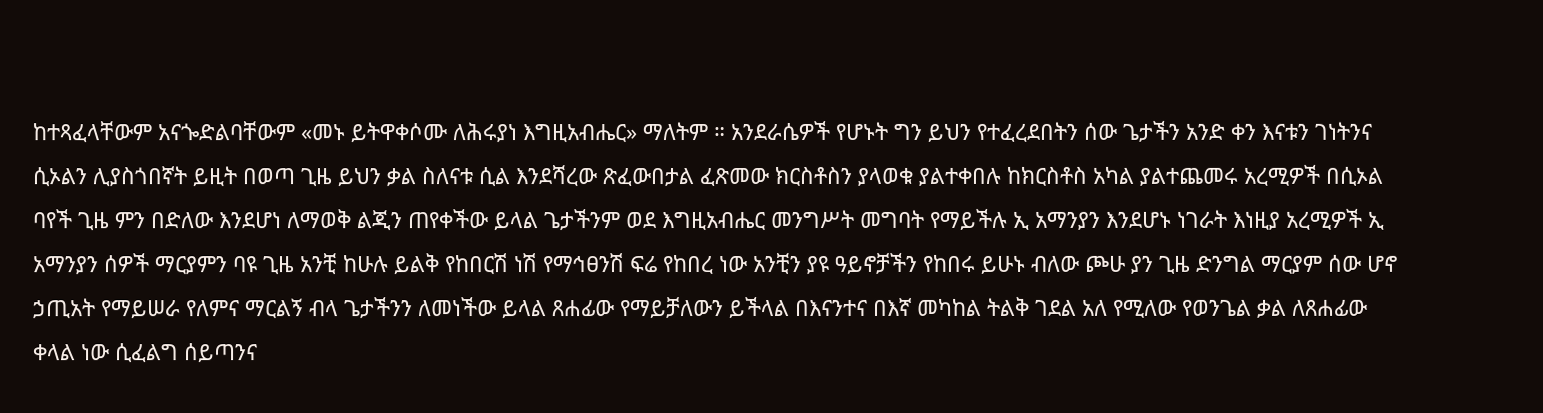ከተጻፈላቸውም አናጐድልባቸውም «መኑ ይትዋቀሶሙ ለሕሩያነ እግዚአብሔር» ማለትም ። አንደራሴዎች የሆኑት ግን ይህን የተፈረደበትን ሰው ጌታችን አንድ ቀን እናቱን ገነትንና ሲኦልን ሊያስጎበኛት ይዚት በወጣ ጊዜ ይህን ቃል ስለናቱ ሲል እንደሻረው ጽፈውበታል ፈጽመው ክርስቶስን ያላወቁ ያልተቀበሉ ከክርስቶስ አካል ያልተጨመሩ አረሚዎች በሲኦል ባየች ጊዜ ምን በድለው እንደሆነ ለማወቅ ልጂን ጠየቀችው ይላል ጌታችንም ወደ እግዚአብሔር መንግሥት መግባት የማይችሉ ኢ አማንያን እንደሆኑ ነገራት እነዚያ አረሚዎች ኢ አማንያን ሰዎች ማርያምን ባዩ ጊዜ አንቺ ከሁሉ ይልቅ የከበርሽ ነሽ የማኅፀንሽ ፍሬ የከበረ ነው አንቺን ያዩ ዓይኖቻችን የከበሩ ይሁኑ ብለው ጮሁ ያን ጊዜ ድንግል ማርያም ሰው ሆኖ ኃጢአት የማይሠራ የለምና ማርልኝ ብላ ጌታችንን ለመነችው ይላል ጸሐፊው የማይቻለውን ይችላል በእናንተና በእኛ መካከል ትልቅ ገደል አለ የሚለው የወንጌል ቃል ለጸሐፊው ቀላል ነው ሲፈልግ ሰይጣንና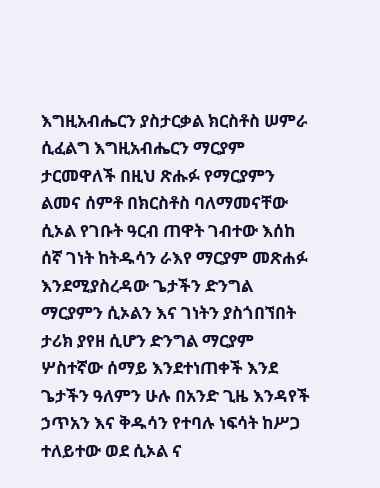እግዚአብሔርን ያስታርቃል ክርስቶስ ሠምራ ሲፈልግ እግዚአብሔርን ማርያም ታርመዋለች በዚህ ጽሑፉ የማርያምን ልመና ሰምቶ በክርስቶስ ባለማመናቸው ሲኦል የገቡት ዓርብ ጠዋት ገብተው እሰከ ሰኛ ገነት ከትዱሳን ራእየ ማርያም መጽሐፉ እንደሚያስረዳው ጌታችን ድንግል ማርያምን ሲኦልን እና ገነትን ያስጎበኘበት ታሪክ ያየዘ ሲሆን ድንግል ማርያም ሦስተኛው ሰማይ እንደተነጠቀች እንደ ጌታችን ዓለምን ሁሉ በአንድ ጊዜ እንዳየች ኃጥአን እና ቅዱሳን የተባሉ ነፍሳት ከሥጋ ተለይተው ወደ ሲኦል ና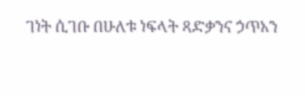ገነት ሲገቡ በሁለቱ ነፍላት ጻድቃንና ኃጥአን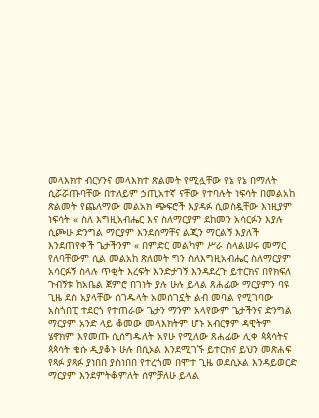መላእክተ ብርሃንና መላእክተ ጽልመት የሚሏቸው የኔ የኔ በማለት ሲሯሯጡባቸው በተለይም ኃጢአተኛ ናቸው የተባሉት ነፍሳት በመልአከ ጽልመት የጨለማው መልአክ ጭፍሮች እያዳፉ ሲወስዷቸው እነዚያም ነፍሳት « ስለ እግዚአብሔር እና ስለማርያም ደከመን አሳርፉን እያሉ ሲጮሁ ድንግል ማርያም እንደሰማቸና ልጂን ማርልኝ እያለች እንደጠየቀች ጌታችንም « በምድር መልካም ሥራ ስላልሠሩ መማር የለባቸውም ሲል መልአከ ጽለመት ግን ስለእግዚአብሔር ስለማርያም አሳርፉኝ ስላሉ ጥቂት እረፍት እንድታገኝ እንዳደረጉ ይተርክና በየክፍለ ጉብኝቱ ከአቤል ጀምሮ በገነት ያሉ ሁሉ ይላል ጸሐፊው ማርያምን ባዩ ጊዜ ደስ አያላቸው ሰገዱላት አመሰገኗት ልብ መባል የሚገባው አስጎበፒ ተደርጎ የተጠራው ጌታን ማንም አላየውም ጌታችንና ድንግል ማርያም አንድ ላይ ቆመው መላእክትም ሆኑ አብርፃም ዳዊትም ሄኖክም እየመጡ ሲሰግዱለት አየሁ የሚለው ጸሐፊው ሊቀ ጳጳሳትና ጳጳሳት ቄሱ ዲያቆኑ ሁሉ በሲኦል እንደሚገኙ ይተርክና ይህን መጽሐፍ የጻፉ ያጻፉ ያነበበ ያስነበበ የተረጎመ በሞተ ጊዜ ወደሲኦል እንዳይወርድ ማርያም እንደምትቆምለት ሰምቻለሁ ይላል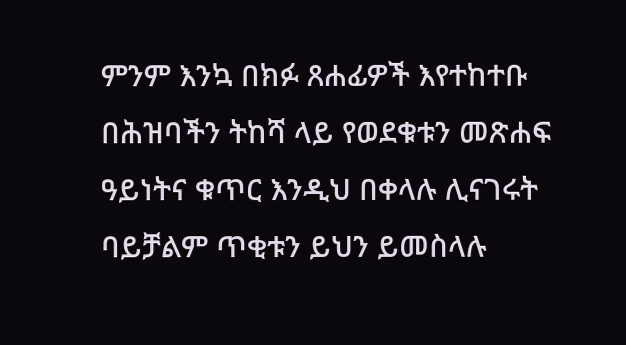ምንም እንኳ በክፉ ጸሐፊዎች እየተከተቡ በሕዝባችን ትከሻ ላይ የወደቁቱን መጽሐፍ ዓይነትና ቁጥር እንዲህ በቀላሉ ሊናገሩት ባይቻልም ጥቂቱን ይህን ይመስላሉ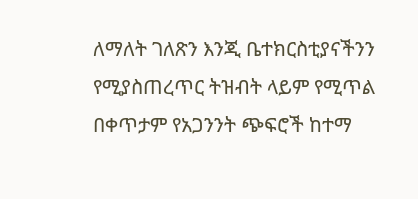ለማለት ገለጽን እንጂ ቤተክርስቲያናችንን የሚያስጠረጥር ትዝብት ላይም የሚጥል በቀጥታም የአጋንንት ጭፍሮች ከተማ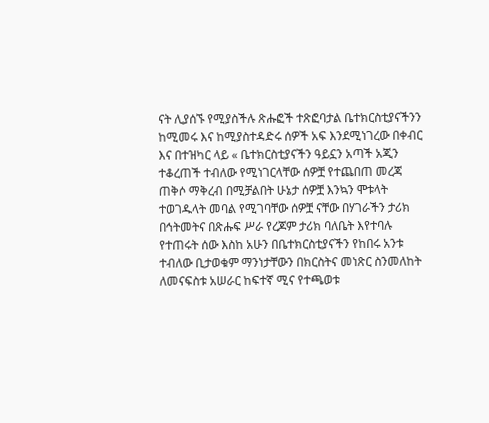ናት ሊያሰኙ የሚያስችሉ ጽሑፎች ተጽፎባታል ቤተክርስቲያናችንን ከሚመሩ እና ከሚያስተዳድሩ ሰዎች አፍ እንደሚነገረው በቀብር እና በተዝካር ላይ « ቤተክርስቲያናችን ዓይኗን አጣች አጂን ተቆረጠች ተብለው የሚነገርላቸው ሰዎቿ የተጨበጠ መረጃ ጠቅሶ ማቅረብ በሚቻልበት ሁኔታ ሰዎቿ እንኳን ሞቱላት ተወገዱላት መባል የሚገባቸው ሰዎቿ ናቸው በሃገራችን ታሪክ በኅትመትና በጽሑፍ ሥራ የረጆም ታሪክ ባለቤት እየተባሉ የተጠሩት ሰው እስከ አሁን በቤተክርስቲያናችን የከበሩ አንቱ ተብለው ቢታወቁም ማንነታቸውን በክርስትና መነጽር ስንመለከት ለመናፍስቱ አሠራር ከፍተኛ ሚና የተጫወቱ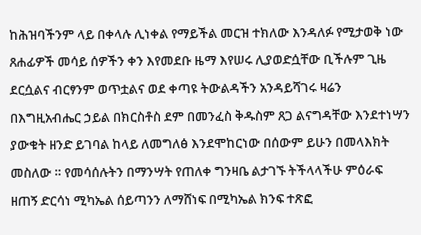ከሕዝባችንም ላይ በቀላሉ ሊነቀል የማይችል መርዝ ተክለው እንዳለፉ የሚታወቅ ነው ጸሐፊዎች መሳይ ሰዎችን ቀን እየመደቡ ዜማ እየሠሩ ሊያወድሷቸው ቢችሉም ጊዜ ደርሷልና ብርፃንም ወጥቷልና ወደ ቀጣዩ ትውልዳችን አንዳይሻገሩ ዛሬን በእግዚአብሔር ኃይል በክርስቶስ ደም በመንፈስ ቅዱስም ጸጋ ልናግዳቸው እንደተነሣን ያውቁት ዘንድ ይገባል ከላይ ለመግለፅ እንደሞከርነው በሰውም ይሁን በመላእክት መስለው ። የመሳሰሉትን በማንሣት የጠለቀ ግንዛቤ ልታገኙ ትችላላችሁ ምዕራፍ ዘጠኝ ድርሳነ ሚካኤል ሰይጣንን ለማሸነፍ በሚካኤል ክንፍ ተጽፎ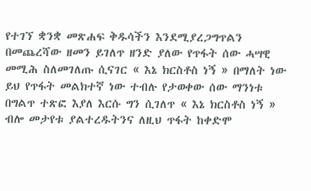የተገኘ ቋንቋ መጽሐፍ ቅዱሳችን እንደሚያረጋግጥልን በመጨረሻው ዘመን ይገለጥ ዘንድ ያለው የጥፋት ሰው ሓሣዊ መሚሕ ስለመገለጡ ሲናገር « እኔ ክርስቶስ ነኝ » በማለት ነው ይህ የጥፋት መልክተኛ ነው ተብሉ የታወቀው ሰው ማንነቱ በግልጥ ተጽፎ እያለ እርሱ ግን ሲገለጥ « እኔ ክርስቶስ ነኝ » ብሎ መታየቱ ያልተረዱትንና ለዚህ ጥፋት ከቀድሞ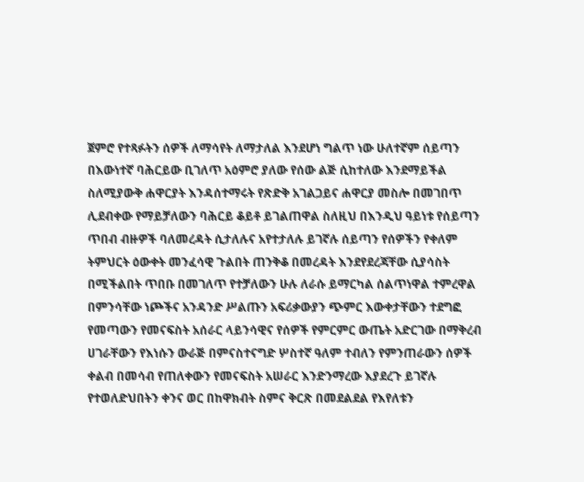ጀምሮ የተጻፉትን ሰዎች ለማሳየት ለማታለል እንደሆነ ግልጥ ነው ሁለተኛም ሰይጣን በእውነተኛ ባሕርይው ቢገለጥ አዕምሮ ያለው የሰው ልጅ ሲከተለው እንደማይችል ስለሚያውቅ ሐዋርያት እንዳሰተማሩት የጽድቅ አገልጋይና ሐዋርያ መስሎ በመገበጥ ሊደብቀው የማይቻለውን ባሕርይ ቆይቶ ይገልጠዋል ስለዚህ በእንዲህ ዓይነቱ የሰይጣን ጥበብ ብዙዎች ባለመረዳት ሲታለሉና አየተታለሉ ይገኛሉ ሰይጣን የሰዎችን የቀለም ትምህርት ዕውቀት መንፈሳዊ ጉልበት ጠንቅቆ በመረዳት እንደየደረጃቸው ሲያሳስት በሚችልበት ጥበቡ በመገለጥ የተቻለውን ሁሉ ለራሱ ይማርካል ሰልጥነዋል ተምረዋል በምንሳቸው ነጮችና አንዳንድ ሥልጡን አፍሪቃውያን ጭምር እውቀታቸውን ተደግፎ የመጣውን የመናፍስት አሰራር ላይንሳዊና የሰዎች የምርምር ውጤት አድርገው በማቅረብ ሀገራቸውን የእነሱን ውራጅ በምናስተናግድ ሦስተኛ ዓለም ተብለን የምንጠራውን ሰዎች ቀልብ በመሳብ የጠለቀውን የመናፍስት አሠራር እንድንማረው እያደረጉ ይገኛሉ የተወለድህበትን ቀንና ወር በከዋክብት ስምና ቅርጽ በመደልደል የእየለቱን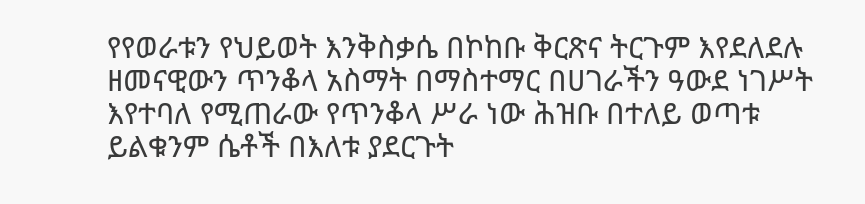የየወራቱን የህይወት እንቅስቃሴ በኮከቡ ቅርጽና ትርጉም እየደለደሉ ዘመናዊውን ጥንቆላ አስማት በማስተማር በሀገራችን ዓውደ ነገሥት እየተባለ የሚጠራው የጥንቆላ ሥራ ነው ሕዝቡ በተለይ ወጣቱ ይልቁንም ሴቶች በእለቱ ያደርጉት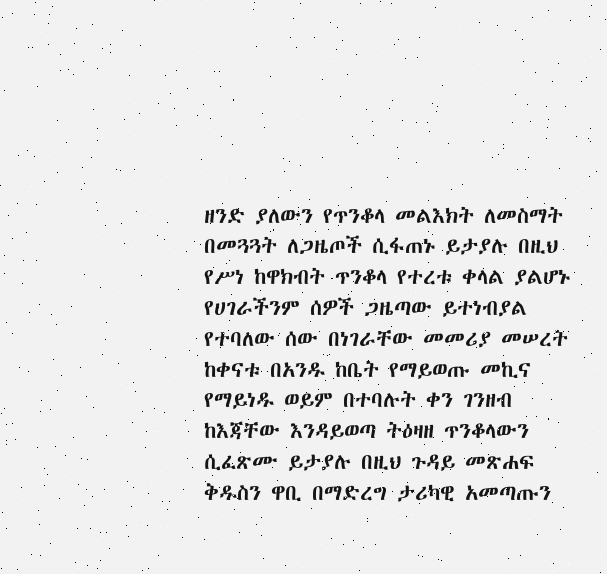ዘንድ ያለውን የጥንቆላ መልእክት ለመስማት በመጓጓት ለጋዜጦች ሲፋጠኑ ይታያሉ በዚህ የሥነ ከዋክብት ጥንቆላ የተረቱ ቀላል ያልሆኑ የሀገራችንም ሰዎች ጋዜጣው ይተነብያል የተባለው ሰው በነገራቸው መመሪያ መሠረት ከቀናቱ በአንዱ ከቤት የማይወጡ መኪና የማይነዱ ወይም በተባሉት ቀን ገንዘብ ከእጃቸው እንዳይወጣ ትዕዛዘ ጥንቆላውን ሲፈጽሙ ይታያሉ በዚህ ጉዳይ መጽሐፍ ቅዱስን ዋቢ በማድረግ ታሪካዊ አመጣጡን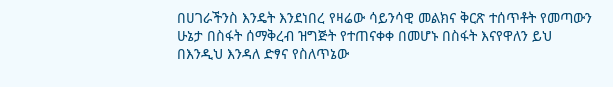በሀገራችንስ እንዴት እንደነበረ የዛሬው ሳይንሳዊ መልክና ቅርጽ ተሰጥቶት የመጣውን ሁኔታ በስፋት ሰማቅረብ ዝግጅት የተጠናቀቀ በመሆኑ በስፋት እናየዋለን ይህ በእንዲህ እንዳለ ድፃና የስለጥኔው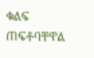ቁልፍ ጠፍቶባቸዋል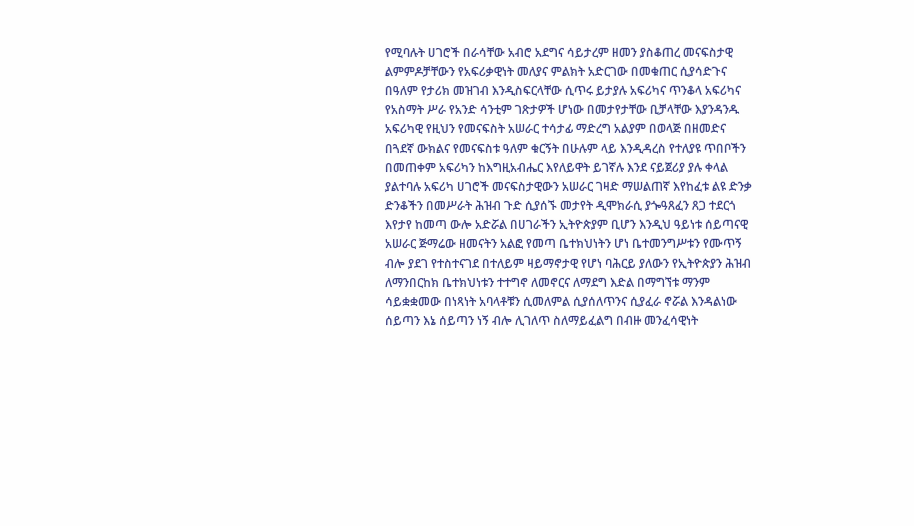የሚባሉት ሀገሮች በራሳቸው አብሮ አደግና ሳይታረም ዘመን ያስቆጠረ መናፍስታዊ ልምምዶቻቸውን የአፍሪቃዊነት መለያና ምልክት አድርገው በመቁጠር ሲያሳድጉና በዓለም የታሪክ መዝገብ እንዲስፍርላቸው ሲጥሩ ይታያሉ አፍሪካና ጥንቆላ አፍሪካና የአስማት ሥራ የአንድ ሳንቲም ገጽታዎች ሆነው በመታየታቸው ቢቻላቸው እያንዳንዱ አፍሪካዊ የዚህን የመናፍስት አሠራር ተሳታፊ ማድረግ አልያም በወላጅ በዘመድና በጓደኛ ውክልና የመናፍስቱ ዓለም ቁርኝት በሁሉም ላይ እንዲዳረስ የተለያዩ ጥበቦችን በመጠቀም አፍሪካን ከእግዚአብሔር እየለይዋት ይገኛሉ እንደ ናይጀሪያ ያሉ ቀላል ያልተባሉ አፍሪካ ሀገሮች መናፍስታዊውን አሠራር ገዛድ ማሠልጠኛ እየከፈቱ ልዩ ድንቃ ድንቆችን በመሥራት ሕዝብ ጉድ ሲያሰኙ መታየት ዲሞክራሲ ያጐዓጸፈን ጸጋ ተደርጎ እየታየ ከመጣ ውሎ አድሯል በሀገራችን ኢትዮጵያም ቢሆን እንዲህ ዓይነቱ ሰይጣናዊ አሠራር ጅማሬው ዘመናትን አልፎ የመጣ ቤተክህነትን ሆነ ቤተመንግሥቱን የሙጥኝ ብሎ ያደገ የተስተናገደ በተለይም ዛይማኖታዊ የሆነ ባሕርይ ያለውን የኢትዮጵያን ሕዝብ ለማንበርከክ ቤተክህነቱን ተተግኖ ለመኖርና ለማደግ እድል በማግኘቱ ማንም ሳይቋቋመው በነጻነት አባላቶቹን ሲመለምል ሲያሰለጥንና ሲያፈራ ኖሯል እንዳልነው ሰይጣን እኔ ሰይጣን ነኝ ብሎ ሊገለጥ ስለማይፈልግ በብዙ መንፈሳዊነት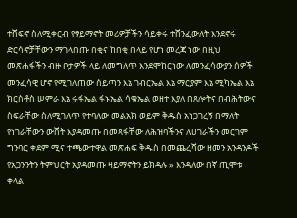ተሸፍኖ ስለሚቀርብ የፃይማኖት መሪዎቻችን ሳይቀሩ ተሸንፈውለት እንደኖሩ ድርሳኖቻቸውን ማገላበጡ በቂና ከበቂ በላይ የሆነ መረጃ ነው በዚህ መጽሐፋችን ብዙ ቦታዎች ላይ ለመግለጥ እንደሞከርነው ለመንፈሳውያን ሰዎች መንፈሳዊ ሆኖ የሚገለጠው ሰይጣን እኔ ገብርኤል እኔ ማርያም እኔ ሚካኤል እኔ ክርስቶስ ሠምራ እኔ ሩፋኤል ፋኑኤል ሳቁኤል ወዘተ እያለ በጸሎትና በብሕትውና ስፍራቸው ስለሚገለጥ የተባለው መልአክ ወይም ቅዱስ አነጋገረኝ በማለት የነገራቸውን ውሸት እያዳመጡ በመጻፋቸው ለሕዝባችንና ለሀገራችን መርገም ግንባር ቀደም ሚና ተጫውተዋል መጽሐፍ ቅዱስ በመጨረሻው ዘመን አንዳንዶች የአጋንንትን ትምህርት አያዳመጡ ዛይማኖትን ይክዳሉ » እንዳለው በኛ ጢሞቱ ቀላል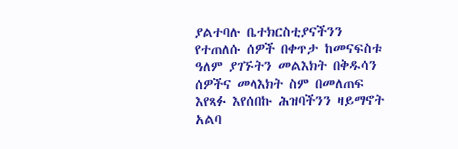ያልተባሉ ቤተክርስቲያናችንን የተጠለሱ ሰዎች በቀጥታ ከመናፍስቱ ዓለም ያገኙትን መልእክት በቅዱሳን ሰዎችና መላእክት ስም በመለጠፍ እየጻፉ እየሰበኩ ሕዝባችንን ዛይማኖት አልባ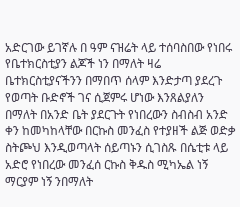አድርገው ይገኛሉ በ ዓም ናዝሬት ላይ ተሰባስበው የነበሩ የቤተክርስቲያን ልጆች ነን በማለት ዛሬ ቤተክርስቲያናችንን በማበጥ ሰላም እንድታጣ ያደረጉ የወጣት ቡድኖች ገና ሲጀምሩ ሆነው እንጸልያለን በማለት በአንድ ቤት ያደርጉት የነበረውን ስብስብ አንድ ቀን ከመካከላቸው በርኩስ መንፈስ የተያዘች ልጅ ወድቃ ስትጮህ እንዲወጣላት ሰይጣኑን ሲገስጹ በሴቲቱ ላይ አድሮ የነበረው መንፈሰ ርኩስ ቅዱስ ሚካኤል ነኝ ማርያም ነኝ ንበማለት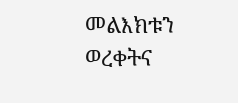መልእክቱን ወረቀትና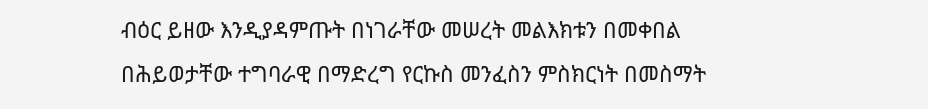ብዕር ይዘው እንዲያዳምጡት በነገራቸው መሠረት መልእክቱን በመቀበል በሕይወታቸው ተግባራዊ በማድረግ የርኩስ መንፈስን ምስክርነት በመስማት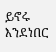ይኖሩ እንደነበር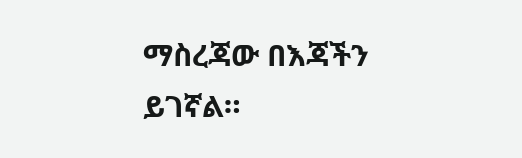ማስረጃው በእጃችን ይገኛል።